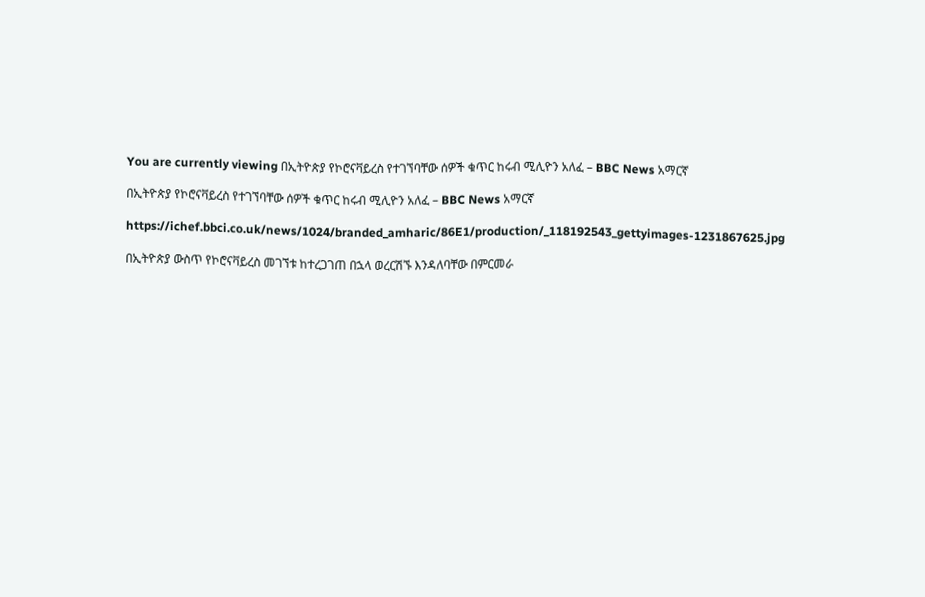You are currently viewing በኢትዮጵያ የኮሮናቫይረስ የተገኘባቸው ሰዎች ቁጥር ከሩብ ሚሊዮን አለፈ – BBC News አማርኛ

በኢትዮጵያ የኮሮናቫይረስ የተገኘባቸው ሰዎች ቁጥር ከሩብ ሚሊዮን አለፈ – BBC News አማርኛ

https://ichef.bbci.co.uk/news/1024/branded_amharic/86E1/production/_118192543_gettyimages-1231867625.jpg

በኢትዮጵያ ውስጥ የኮሮናቫይረስ መገኘቱ ከተረጋገጠ በኋላ ወረርሽኙ እንዳለባቸው በምርመራ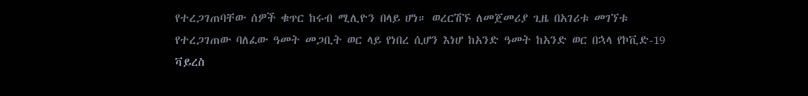የተረጋገጠባቸው ሰዎች ቁጥር ከሩብ ሚሊዮን በላይ ሆነ። ወረርሽኙ ለመጀመሪያ ጊዜ በአገሪቱ መገኘቱ የተረጋገጠው ባለፈው ዓመት መጋቢት ወር ላይ የነበረ ሲሆን እነሆ ከአንድ ዓመት ከአንድ ወር በኋላ የኮቪድ-19 ቫይረስ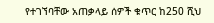የተገኘባቸው አጠቃላይ ሰዎች ቁጥር ከ250 ሺህ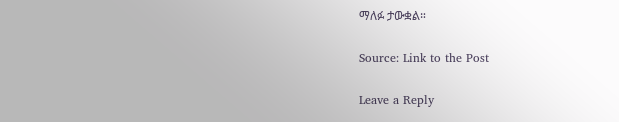ማለፉ ታውቋል።

Source: Link to the Post

Leave a Reply